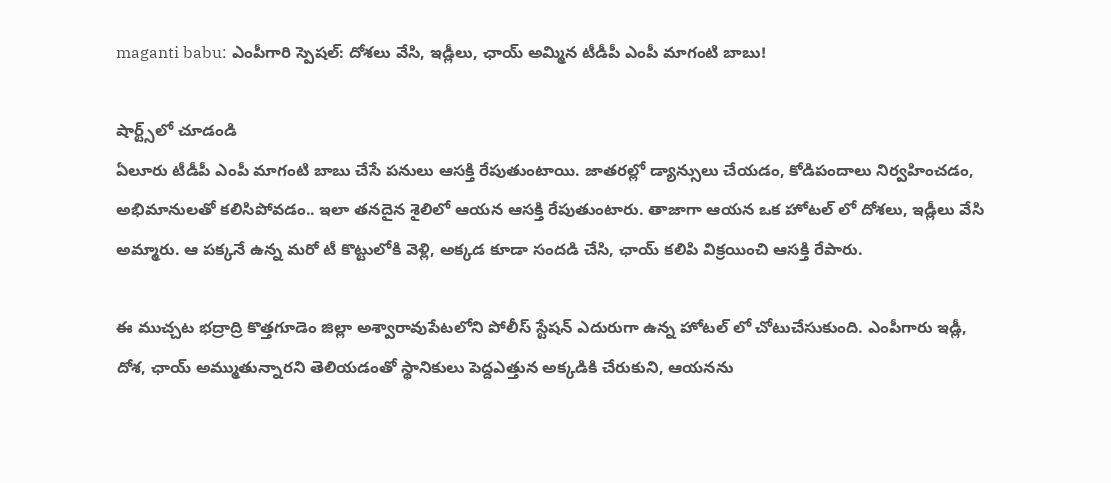maganti babu: ఎంపీగారి స్పెషల్: దోశలు వేసి, ఇడ్లీలు, ఛాయ్ అమ్మిన టీడీపీ ఎంపీ మాగంటి బాబు!

షార్ట్స్‌లో చూడండి
ఏలూరు టీడీపీ ఎంపీ మాగంటి బాబు చేసే పనులు ఆసక్తి రేపుతుంటాయి. జాతరల్లో డ్యాన్సులు చేయడం, కోడిపందాలు నిర్వహించడం, అభిమానులతో కలిసిపోవడం.. ఇలా తనదైన శైలిలో ఆయన ఆసక్తి రేపుతుంటారు. తాజాగా ఆయన ఒక హోటల్ లో దోశలు, ఇడ్లీలు వేసి అమ్మారు. ఆ పక్కనే ఉన్న మరో టీ కొట్టులోకి వెళ్లి, అక్కడ కూడా సందడి చేసి, ఛాయ్ కలిపి విక్రయించి ఆసక్తి రేపారు.

ఈ ముచ్చట భద్రాద్రి కొత్తగూడెం జిల్లా అశ్వారావుపేటలోని పోలీస్ స్టేషన్ ఎదురుగా ఉన్న హోటల్ లో చోటుచేసుకుంది. ఎంపీగారు ఇడ్లీ, దోశ, ఛాయ్ అమ్ముతున్నారని తెలియడంతో స్థానికులు పెద్దఎత్తున అక్కడికి చేరుకుని, ఆయనను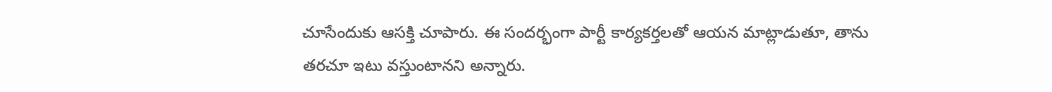చూసేందుకు ఆసక్తి చూపారు. ఈ సందర్భంగా పార్టీ కార్యకర్తలతో ఆయన మాట్లాడుతూ, తాను తరచూ ఇటు వస్తుంటానని అన్నారు.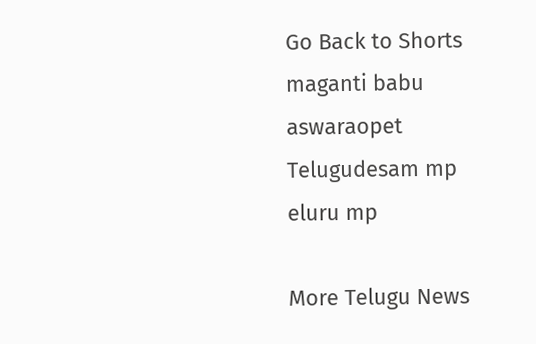Go Back to Shorts
maganti babu
aswaraopet
Telugudesam mp
eluru mp

More Telugu News